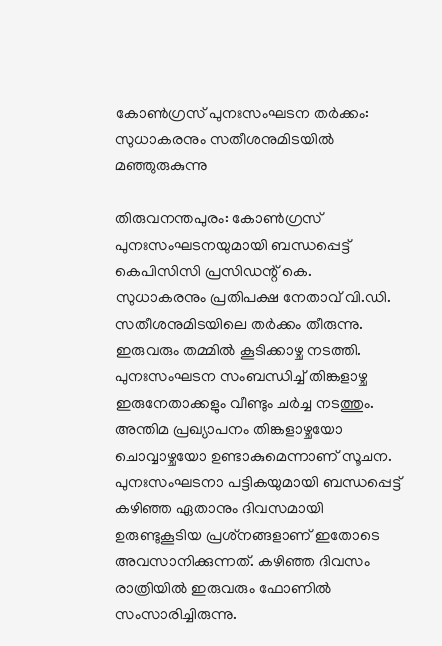കോണ്‍ഗ്രസ് പുനഃസംഘടന തര്‍ക്കം: സുധാകരനും സതീശനുമിടയില്‍ മഞ്ഞുരുകുന്നു

തിരുവനന്തപുരം: കോണ്‍ഗ്രസ് പുനഃസംഘടനയുമായി ബന്ധപ്പെട്ട് കെപിസിസി പ്രസിഡന്റ് കെ. സുധാകരനും പ്രതിപക്ഷ നേതാവ് വി.ഡി. സതീശനുമിടയിലെ തര്‍ക്കം തീരുന്നു. ഇരുവരും തമ്മില്‍ കൂടിക്കാഴ്ച നടത്തി. പുനഃസംഘടന സംബന്ധിച്ച് തിങ്കളാഴ്ച ഇരുനേതാക്കളും വീണ്ടും ചര്‍ച്ച നടത്തും. അന്തിമ പ്രഖ്യാപനം തിങ്കളാഴ്ചയോ ചൊവ്വാഴ്ചയോ ഉണ്ടാകുമെന്നാണ് സൂചന. പുനഃസംഘടനാ പട്ടികയുമായി ബന്ധപ്പെട്ട് കഴിഞ്ഞ ഏതാനും ദിവസമായി ഉരുണ്ടുകൂടിയ പ്രശ്‌നങ്ങളാണ് ഇതോടെ അവസാനിക്കുന്നത്. കഴിഞ്ഞ ദിവസം രാത്രിയില്‍ ഇരുവരും ഫോണില്‍ സംസാരിച്ചിരുന്നു.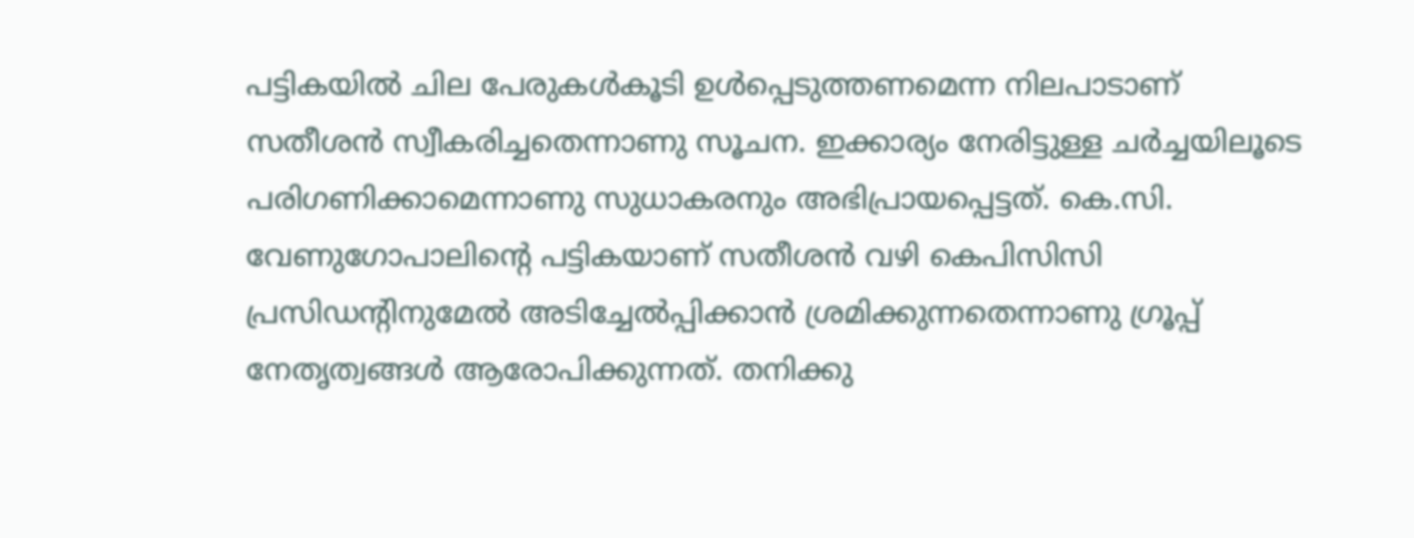പട്ടികയില്‍ ചില പേരുകള്‍കൂടി ഉള്‍പ്പെടുത്തണമെന്ന നിലപാടാണ് സതീശന്‍ സ്വീകരിച്ചതെന്നാണു സൂചന. ഇക്കാര്യം നേരിട്ടുള്ള ചര്‍ച്ചയിലൂടെ പരിഗണിക്കാമെന്നാണു സുധാകരനും അഭിപ്രായപ്പെട്ടത്. കെ.സി. വേണുഗോപാലിന്റെ പട്ടികയാണ് സതീശന്‍ വഴി കെപിസിസി പ്രസിഡന്റിനുമേല്‍ അടിച്ചേല്‍പ്പിക്കാന്‍ ശ്രമിക്കുന്നതെന്നാണു ഗ്രൂപ്പ് നേതൃത്വങ്ങള്‍ ആരോപിക്കുന്നത്. തനിക്കു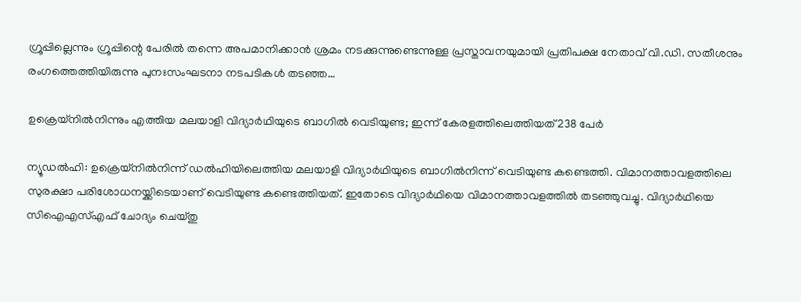ഗ്രൂപ്പില്ലെന്നും ഗ്രൂപ്പിന്റെ പേരില്‍ തന്നെ അപമാനിക്കാന്‍ ശ്രമം നടക്കുന്നുണ്ടെന്നുള്ള പ്രസ്താവനയുമായി പ്രതിപക്ഷ നേതാവ് വി.ഡി. സതീശനും രംഗത്തെത്തിയിരുന്നു പുനഃസംഘടനാ നടപടികള്‍ തടഞ്ഞ…

ഉക്രെയ്‌നില്‍നിന്നും എത്തിയ മലയാളി വിദ്യാര്‍ഥിയുടെ ബാഗില്‍ വെടിയുണ്ട; ഇന്ന് കേരളത്തിലെത്തിയത് 238 പേര്‍

ന്യൂഡല്‍ഹി: ഉക്രെയ്‌നില്‍നിന്ന് ഡല്‍ഹിയിലെത്തിയ മലയാളി വിദ്യാര്‍ഥിയുടെ ബാഗില്‍നിന്ന് വെടിയുണ്ട കണ്ടെത്തി. വിമാനത്താവളത്തിലെ സുരക്ഷാ പരിശോധനയ്ക്കിടെയാണ് വെടിയുണ്ട കണ്ടെത്തിയത്. ഇതോടെ വിദ്യാര്‍ഥിയെ വിമാനത്താവളത്തില്‍ തടഞ്ഞുവച്ചു. വിദ്യാര്‍ഥിയെ സിഐഎസ്എഫ് ചോദ്യം ചെയ്തു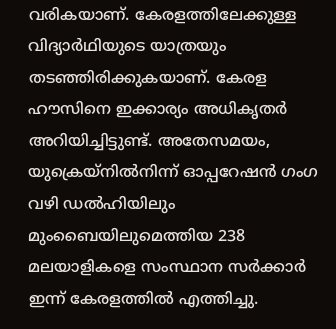വരികയാണ്. കേരളത്തിലേക്കുള്ള വിദ്യാര്‍ഥിയുടെ യാത്രയും തടഞ്ഞിരിക്കുകയാണ്. കേരള ഹൗസിനെ ഇക്കാര്യം അധികൃതര്‍ അറിയിച്ചിട്ടുണ്ട്. അതേസമയം, യുക്രെയ്‌നില്‍നിന്ന് ഓപ്പറേഷന്‍ ഗംഗ വഴി ഡല്‍ഹിയിലും മുംബൈയിലുമെത്തിയ 238 മലയാളികളെ സംസ്ഥാന സര്‍ക്കാര്‍ ഇന്ന് കേരളത്തില്‍ എത്തിച്ചു.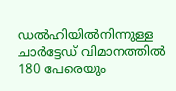ഡല്‍ഹിയില്‍നിന്നുള്ള ചാര്‍ട്ടേഡ് വിമാനത്തില്‍ 180 പേരെയും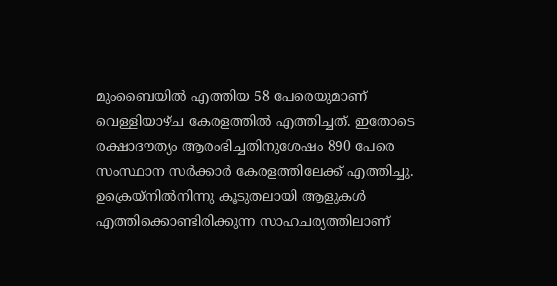മുംബൈയില്‍ എത്തിയ 58 പേരെയുമാണ് വെള്ളിയാഴ്ച കേരളത്തില്‍ എത്തിച്ചത്. ഇതോടെ രക്ഷാദൗത്യം ആരംഭിച്ചതിനുശേഷം 890 പേരെ സംസ്ഥാന സര്‍ക്കാര്‍ കേരളത്തിലേക്ക് എത്തിച്ചു. ഉക്രെയ്‌നില്‍നിന്നു കൂടുതലായി ആളുകള്‍ എത്തിക്കൊണ്ടിരിക്കുന്ന സാഹചര്യത്തിലാണ്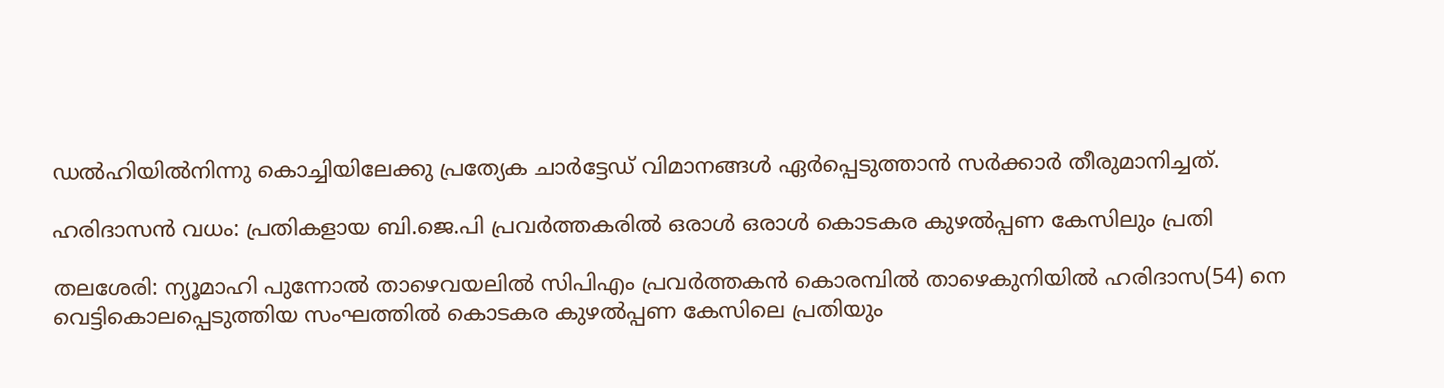ഡല്‍ഹിയില്‍നിന്നു കൊച്ചിയിലേക്കു പ്രത്യേക ചാര്‍ട്ടേഡ് വിമാനങ്ങള്‍ ഏര്‍പ്പെടുത്താന്‍ സര്‍ക്കാര്‍ തീരുമാനിച്ചത്.

ഹരിദാസന്‍ വധം: പ്രതികളായ ബി.ജെ.പി പ്രവര്‍ത്തകരില്‍ ഒരാള്‍ ഒരാള്‍ കൊടകര കുഴല്‍പ്പണ കേസിലും പ്രതി

തലശേരി: ന്യൂമാഹി പുന്നോല്‍ താഴെവയലില്‍ സിപിഎം പ്രവര്‍ത്തകന്‍ കൊരമ്പില്‍ താഴെകുനിയില്‍ ഹരിദാസ(54) നെ വെട്ടികൊലപ്പെടുത്തിയ സംഘത്തില്‍ കൊടകര കുഴല്‍പ്പണ കേസിലെ പ്രതിയും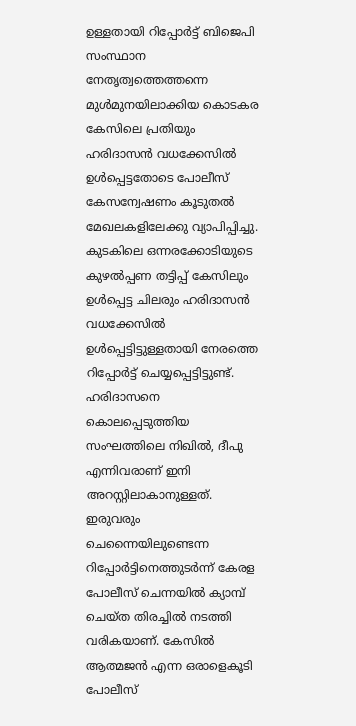ഉള്ളതായി റിപ്പോര്‍ട്ട് ബിജെപി സംസ്ഥാന നേതൃത്വത്തെത്തന്നെ മുള്‍മുനയിലാക്കിയ കൊടകര കേസിലെ പ്രതിയും ഹരിദാസന്‍ വധക്കേസില്‍ ഉള്‍പ്പെട്ടതോടെ പോലീസ് കേസന്വേഷണം കൂടുതല്‍ മേഖലകളിലേക്കു വ്യാപിപ്പിച്ചു. കുടകിലെ ഒന്നരക്കോടിയുടെ കുഴല്‍പ്പണ തട്ടിപ്പ് കേസിലും ഉള്‍പ്പെട്ട ചിലരും ഹരിദാസന്‍ വധക്കേസില്‍ ഉള്‍പ്പെട്ടിട്ടുള്ളതായി നേരത്തെ റിപ്പോര്‍ട്ട് ചെയ്യപ്പെട്ടിട്ടുണ്ട്. ഹരിദാസനെ കൊലപ്പെടുത്തിയ സംഘത്തിലെ നിഖില്‍, ദീപു എന്നിവരാണ് ഇനി അറസ്റ്റിലാകാനുള്ളത്. ഇരുവരും ചെന്നൈയിലുണ്ടെന്ന റിപ്പോര്‍ട്ടിനെത്തുടര്‍ന്ന് കേരള പോലീസ് ചെന്നയില്‍ ക്യാമ്പ് ചെയ്ത തിരച്ചില്‍ നടത്തി വരികയാണ്. കേസില്‍ ആത്മജന്‍ എന്ന ഒരാളെകൂടി പോലീസ്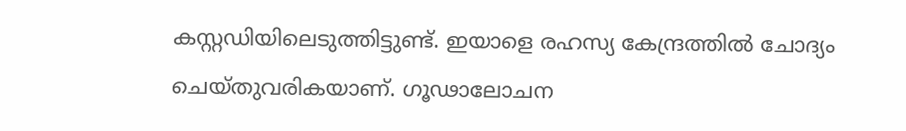കസ്റ്റഡിയിലെടുത്തിട്ടുണ്ട്. ഇയാളെ രഹസ്യ കേന്ദ്രത്തില്‍ ചോദ്യം ചെയ്തുവരികയാണ്. ഗൂഢാലോചന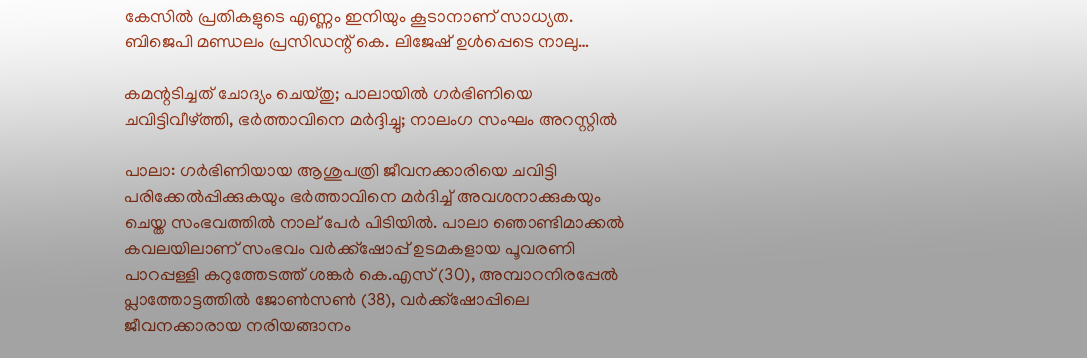കേസില്‍ പ്രതികളുടെ എണ്ണം ഇനിയും കൂടാനാണ് സാധ്യത. ബിജെപി മണ്ഡലം പ്രസിഡന്റ് കെ. ലിജേഷ് ഉള്‍പ്പെടെ നാലു…

കമന്റടിച്ചത് ചോദ്യം ചെയ്തു; പാലായില്‍ ഗര്‍ഭിണിയെ ചവിട്ടിവീഴ്ത്തി, ഭര്‍ത്താവിനെ മര്‍ദ്ദിച്ചു; നാലംഗ സംഘം അറസ്റ്റില്‍

പാലാ: ഗര്‍ഭിണിയായ ആശുപത്രി ജീവനക്കാരിയെ ചവിട്ടി പരിക്കേല്‍പ്പിക്കുകയും ഭര്‍ത്താവിനെ മര്‍ദിച്ച് അവശനാക്കുകയും ചെയ്ത സംഭവത്തില്‍ നാല് പേര്‍ പിടിയില്‍. പാലാ ഞൊണ്ടിമാക്കല്‍ കവലയിലാണ് സംഭവം വര്‍ക്ക്ഷോപ്പ് ഉടമകളായ പൂവരണി പാറപ്പള്ളി കറുത്തേടത്ത് ശങ്കര്‍ കെ.എസ് (30), അമ്പാറനിരപ്പേല്‍ പ്ലാത്തോട്ടത്തില്‍ ജോണ്‍സണ്‍ (38), വര്‍ക്ക്ഷോപ്പിലെ ജീവനക്കാരായ നരിയങ്ങാനം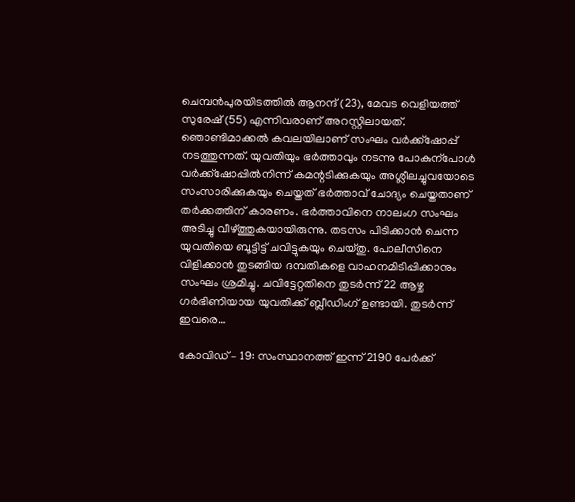ചെമ്പന്‍പുരയിടത്തില്‍ ആനന്ദ് (23), മേവട വെളിയത്ത് സുരേഷ് (55) എന്നിവരാണ് അറസ്റ്റിലായത്. ഞൊണ്ടിമാക്കല്‍ കവലയിലാണ് സംഘം വര്‍ക്ക്‌ഷോപ്പ് നടത്തുന്നത്. യുവതിയും ഭര്‍ത്താവും നടന്നു പോകുന്‌പോള്‍ വര്‍ക്ക്‌ഷോപ്പില്‍നിന്ന് കമന്റടിക്കുകയും അശ്ലീലച്ചുവയോടെ സംസാരിക്കുകയും ചെയ്തത് ഭര്‍ത്താവ് ചോദ്യം ചെയ്തതാണ് തര്‍ക്കത്തിന് കാരണം. ഭര്‍ത്താവിനെ നാലംഗ സംഘം അടിച്ചു വീഴ്ത്തുകയായിരുന്നു. തടസം പിടിക്കാന്‍ ചെന്ന യുവതിയെ ബൂട്ടിട്ട് ചവിട്ടുകയും ചെയ്തു. പോലീസിനെ വിളിക്കാന്‍ തുടങ്ങിയ ദമ്പതികളെ വാഹനമിടിപ്പിക്കാനും സംഘം ശ്രമിച്ചു. ചവിട്ടേറ്റതിനെ തുടര്‍ന്ന് 22 ആഴ്ച ഗര്‍ഭിണിയായ യുവതിക്ക് ബ്ലീഡിംഗ് ഉണ്ടായി. തുടര്‍ന്ന് ഇവരെ…

കോവിഡ് – 19: സംസ്ഥാനത്ത് ഇന്ന് 2190 പേര്‍ക്ക്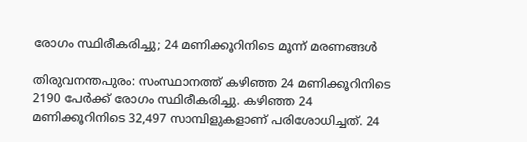രോഗം സ്ഥിരീകരിച്ചു; 24 മണിക്കൂറിനിടെ മൂന്ന് മരണങ്ങള്‍

തിരുവനന്തപുരം: സംസ്ഥാനത്ത് കഴിഞ്ഞ 24 മണിക്കൂറിനിടെ 2190 പേര്‍ക്ക് രോഗം സ്ഥിരീകരിച്ചു. കഴിഞ്ഞ 24 മണിക്കൂറിനിടെ 32,497 സാമ്പിളുകളാണ് പരിശോധിച്ചത്. 24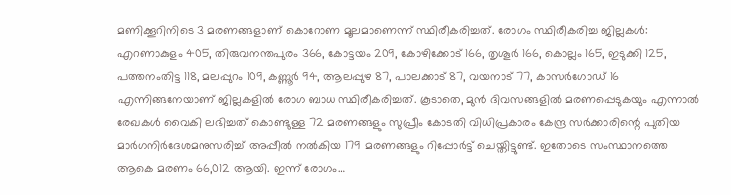മണിക്കൂറിനിടെ 3 മരണങ്ങളാണ് കൊറോണ മൂലമാണെന്ന് സ്ഥിരീകരിച്ചത്. രോഗം സ്ഥിരീകരിച്ച ജില്ലകള്‍: എറണാകുളം 405, തിരുവനന്തപുരം 366, കോട്ടയം 209, കോഴിക്കോട് 166, തൃശൂര്‍ 166, കൊല്ലം 165, ഇടുക്കി 125, പത്തനംതിട്ട 118, മലപ്പുറം 109, കണ്ണൂര്‍ 94, ആലപ്പുഴ 87, പാലക്കാട് 87, വയനാട് 77, കാസര്‍ഗോഡ് 16 എന്നിങ്ങനേയാണ് ജില്ലകളില്‍ രോഗ ബാധ സ്ഥിരീകരിച്ചത്. കൂടാതെ, മുന്‍ ദിവസങ്ങളില്‍ മരണപ്പെടുകയും എന്നാല്‍ രേഖകള്‍ വൈകി ലഭിച്ചത് കൊണ്ടുള്ള 72 മരണങ്ങളും സുപ്രീം കോടതി വിധിപ്രകാരം കേന്ദ്ര സര്‍ക്കാരിന്റെ പുതിയ മാര്‍ഗനിര്‍ദേശമനുസരിച്ച് അപ്പീല്‍ നല്‍കിയ 179 മരണങ്ങളും റിപ്പോര്‍ട്ട് ചെയ്തിട്ടുണ്ട്. ഇതോടെ സംസ്ഥാനത്തെ ആകെ മരണം 66,012 ആയി. ഇന്ന് രോഗം…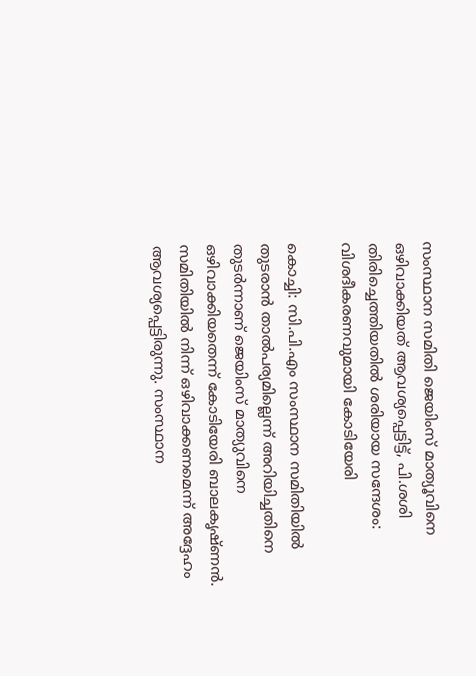സംസ്ഥാന സമിതി ജെയിംസ് മാത്യൂവിനെ ഒഴിവാക്കിയത് ആവശ്യപ്പെട്ടിട്ട്, പി.ശശി തിരിച്ചെത്തിയതില്‍ ശരിയായ സന്ദേശം: വിശദീകരണവുമായി കോടിയേരി

കൊച്ചി: സി.പി.എം സംസ്ഥാന സമിതിയില്‍ തുടരാന്‍ താല്‍പര്യമില്ലെന്ന് അറിയിച്ചതിനെ തുടര്‍ന്നാണ് ജെയിംസ് മാത്യുവിനെ ഒഴിവാക്കിയതെന്ന് കോടിയേരി ബാലകൃഷ്ണന്‍. സമിതിയില്‍ നിന്ന് ഒഴിവാക്കണമെന്ന് അദ്ദേഹം ആവശ്യപ്പെട്ടിരുന്നു. സംസ്ഥാന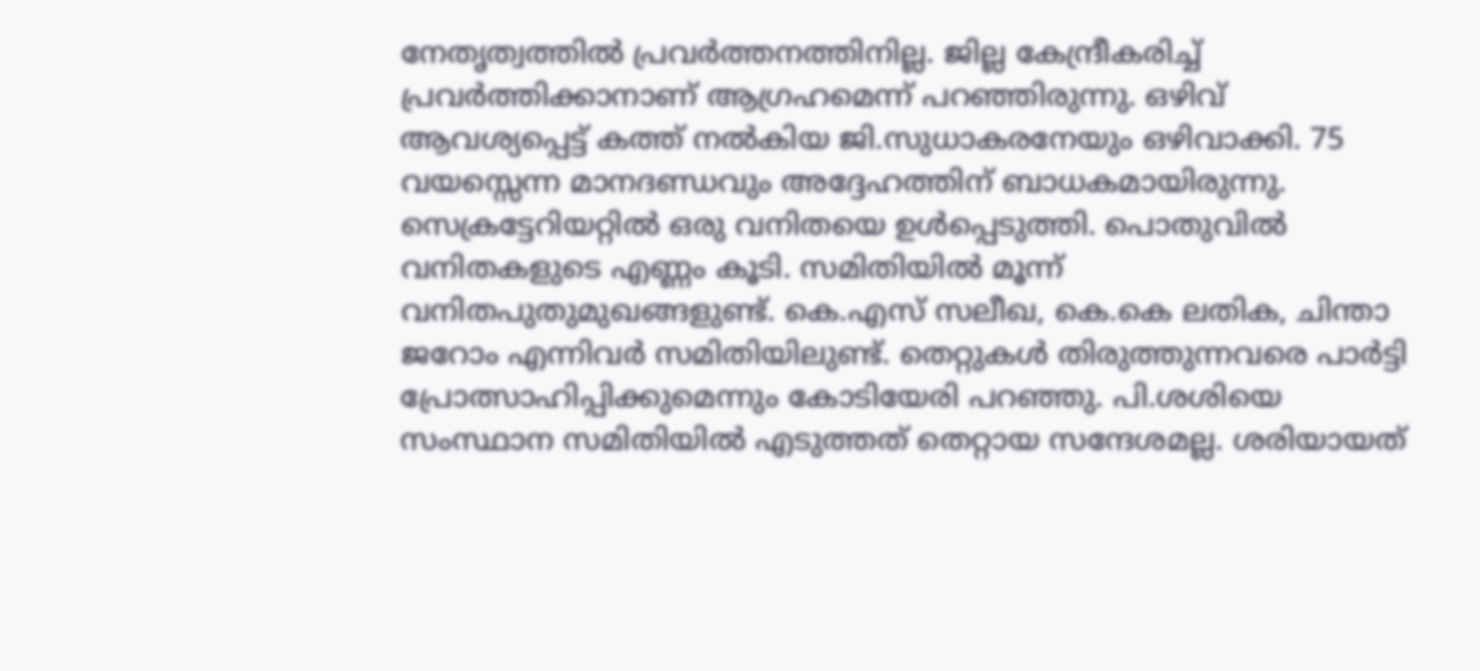നേതൃത്വത്തില്‍ പ്രവര്‍ത്തനത്തിനില്ല. ജില്ല കേന്ദ്രീകരിച്ച് പ്രവര്‍ത്തിക്കാനാണ് ആഗ്രഹമെന്ന് പറഞ്ഞിരുന്നു. ഒഴിവ് ആവശ്യപ്പെട്ട് കത്ത് നല്‍കിയ ജി.സുധാകരനേയും ഒഴിവാക്കി. 75 വയസ്സെന്ന മാനദണ്ഡവും അദ്ദേഹത്തിന് ബാധകമായിരുന്നു. സെക്രട്ടേറിയറ്റില്‍ ഒരു വനിതയെ ഉള്‍പ്പെടുത്തി. പൊതുവില്‍ വനിതകളുടെ എണ്ണം കൂടി. സമിതിയില്‍ മൂന്ന് വനിതപുതുമുഖങ്ങളുണ്ട്. കെ.എസ് സലീഖ, കെ.കെ ലതിക, ചിന്താ ജറോം എന്നിവര്‍ സമിതിയിലുണ്ട്. തെറ്റുകള്‍ തിരുത്തുന്നവരെ പാര്‍ട്ടി പ്രോത്സാഹിപ്പിക്കുമെന്നും കോടിയേരി പറഞ്ഞു. പി.ശശിയെ സംസ്ഥാന സമിതിയില്‍ എടുത്തത് തെറ്റായ സന്ദേശമല്ല. ശരിയായത്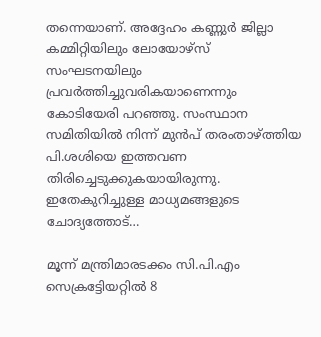തന്നെയാണ്. അദ്ദേഹം കണ്ണുര്‍ ജില്ലാ കമ്മിറ്റിയിലും ലോയോഴ്‌സ് സംഘടനയിലും പ്രവര്‍ത്തിച്ചുവരികയാണെന്നും കോടിയേരി പറഞ്ഞു. സംസ്ഥാന സമിതിയില്‍ നിന്ന് മുന്‍പ് തരംതാഴ്ത്തിയ പി.ശശിയെ ഇത്തവണ തിരിച്ചെടുക്കുകയായിരുന്നു. ഇതേകുറിച്ചുള്ള മാധ്യമങ്ങളുടെ ചോദ്യത്തോട്…

മൂന്ന് മന്ത്രിമാരടക്കം സി.പി.എം സെക്രട്ടേിയറ്റില്‍ 8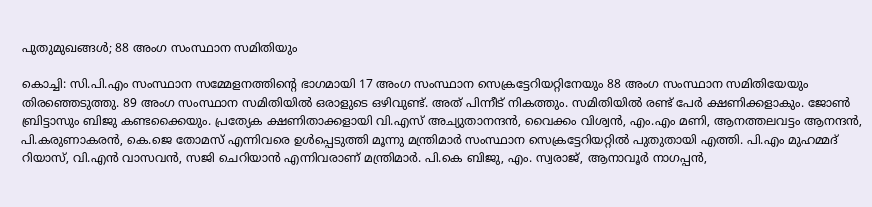പുതുമുഖങ്ങള്‍; 88 അംഗ സംസ്ഥാന സമിതിയും

കൊച്ചി: സി.പി.എം സംസ്ഥാന സമ്മേളനത്തിന്റെ ഭാഗമായി 17 അംഗ സംസ്ഥാന സെക്രട്ടേറിയറ്റിനേയും 88 അംഗ സംസ്ഥാന സമിതിയേയും തിരഞ്ഞെടുത്തു. 89 അംഗ സംസ്ഥാന സമിതിയില്‍ ഒരാളുടെ ഒഴിവുണ്ട്. അത് പിന്നീട് നികത്തും. സമിതിയില്‍ രണ്ട് പേര്‍ ക്ഷണിക്കളാകും. ജോണ്‍ ബ്രിട്ടാസും ബിജു കണ്ടക്കൈയും. പ്രത്യേക ക്ഷണിതാക്കളായി വി.എസ് അച്യുതാനന്ദന്‍, വൈക്കം വിശ്വന്‍, എം.എം മണി, ആനത്തലവട്ടം ആനന്ദന്‍, പി.കരുണാകരന്‍, കെ.ജെ തോമസ് എന്നിവരെ ഉള്‍പ്പെടുത്തി മൂന്നു മന്ത്രിമാര്‍ സംസ്ഥാന സെക്രട്ടേറിയറ്റില്‍ പുതുതായി എത്തി. പി.എം മുഹമ്മദ് റിയാസ്, വി.എന്‍ വാസവന്‍, സജി ചെറിയാന്‍ എന്നിവരാണ് മന്ത്രിമാര്‍. പി.കെ ബിജു, എം. സ്വരാജ്, ആനാവൂര്‍ നാഗപ്പന്‍,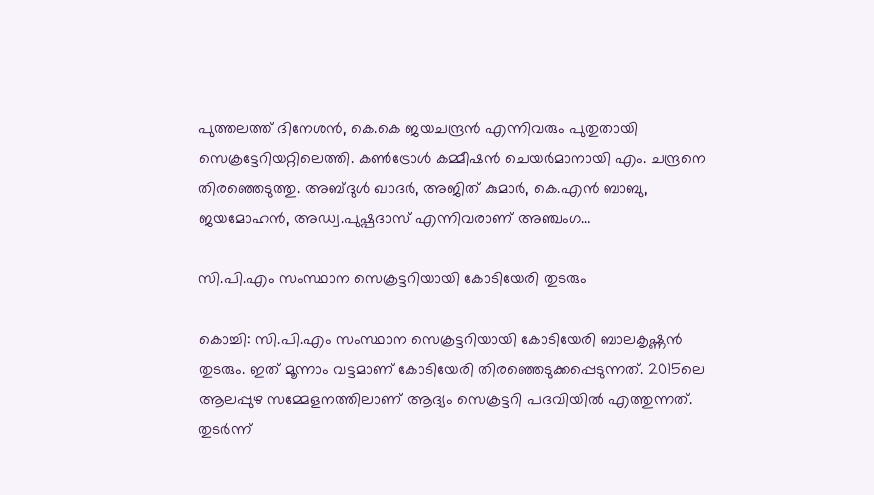പുത്തലത്ത് ദിനേശന്‍, കെ.കെ ജയചന്ദ്രന്‍ എന്നിവരും പുതുതായി സെക്രട്ടേറിയറ്റിലെത്തി. കണ്‍ട്രോള്‍ കമ്മീഷന്‍ ചെയര്‍മാനായി എം. ചന്ദ്രനെ തിരഞ്ഞെടുത്തു. അബ്ദുള്‍ ഖാദര്‍, അജിത് കുമാര്‍, കെ.എന്‍ ബാബു, ജയമോഹന്‍, അഡ്വ.പുഷ്പദാസ് എന്നിവരാണ് അഞ്ചംഗ…

സി.പി.എം സംസ്ഥാന സെക്രട്ടറിയായി കോടിയേരി തുടരും

കൊച്ചി: സി.പി.എം സംസ്ഥാന സെക്രട്ടറിയായി കോടിയേരി ബാലകൃഷ്ണന്‍ തുടരും. ഇത് മൂന്നാം വട്ടമാണ് കോടിയേരി തിരഞ്ഞെടുക്കപ്പെടുന്നത്. 2015ലെ ആലപ്പുഴ സമ്മേളനത്തിലാണ് ആദ്യം സെക്രട്ടറി പദവിയില്‍ എത്തുന്നത്. തുടര്‍ന്ന്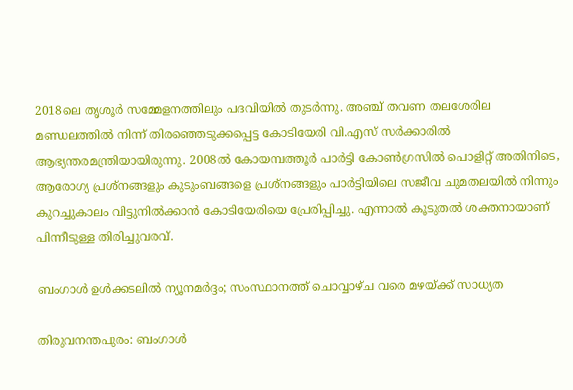2018ലെ തൃശൂര്‍ സമ്മേളനത്തിലും പദവിയില്‍ തുടര്‍ന്നു. അഞ്ച് തവണ തലശേരില മണ്ഡലത്തില്‍ നിന്ന് തിരഞ്ഞെടുക്കപ്പെട്ട കോടിയേരി വി.എസ് സര്‍ക്കാരില്‍ ആഭ്യന്തരമന്ത്രിയായിരുന്നു. 2008ല്‍ കോയമ്പത്തൂര്‍ പാര്‍ട്ടി കോണ്‍ഗ്രസില്‍ പൊളിറ്റ് അതിനിടെ, ആരോഗ്യ പ്രശ്‌നങ്ങളും കുടുംബങ്ങളെ പ്രശ്‌നങ്ങളും പാര്‍ട്ടിയിലെ സജീവ ചുമതലയില്‍ നിന്നും കുറച്ചുകാലം വിട്ടുനില്‍ക്കാന്‍ കോടിയേരിയെ പ്രേരിപ്പിച്ചു. എന്നാല്‍ കൂടുതല്‍ ശക്തനായാണ് പിന്നീടുള്ള തിരിച്ചുവരവ്.

ബംഗാള്‍ ഉള്‍ക്കടലില്‍ ന്യൂനമര്‍ദ്ദം; സംസ്ഥാനത്ത് ചൊവ്വാഴ്ച വരെ മഴയ്ക്ക് സാധ്യത

തിരുവനന്തപുരം: ബംഗാള്‍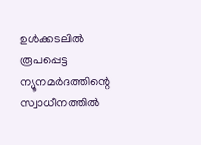ഉള്‍ക്കടലില്‍ രൂപപ്പെട്ട ന്യൂനമര്‍ദത്തിന്റെ സ്വാധീനത്തില്‍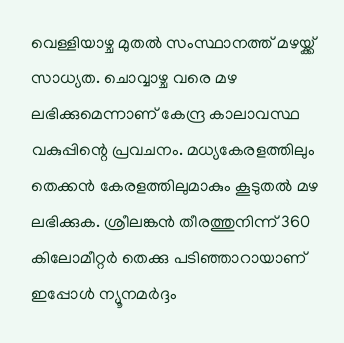വെള്ളിയാഴ്ച മുതല്‍ സംസ്ഥാനത്ത് മഴയ്ക്ക് സാധ്യത. ചൊവ്വാഴ്ച വരെ മഴ ലഭിക്കുമെന്നാണ് കേന്ദ്ര കാലാവസ്ഥ വകുപ്പിന്റെ പ്രവചനം. മധ്യകേരളത്തിലും തെക്കന്‍ കേരളത്തിലുമാകും കൂടുതല്‍ മഴ ലഭിക്കുക. ശ്രീലങ്കന്‍ തീരത്തുനിന്ന് 360 കിലോമീറ്റര്‍ തെക്കു പടിഞ്ഞാറായാണ് ഇപ്പോള്‍ ന്യൂനമര്‍ദ്ദം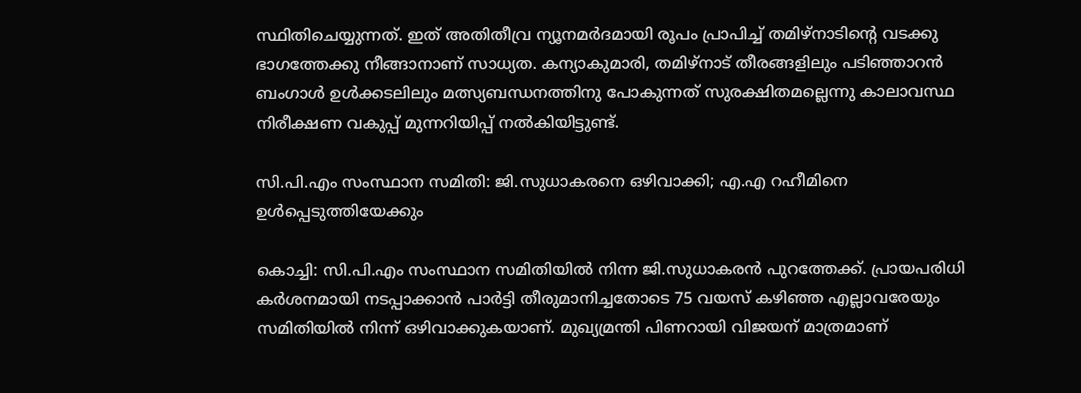സ്ഥിതിചെയ്യുന്നത്. ഇത് അതിതീവ്ര ന്യൂനമര്‍ദമായി രൂപം പ്രാപിച്ച് തമിഴ്‌നാടിന്റെ വടക്കു ഭാഗത്തേക്കു നീങ്ങാനാണ് സാധ്യത. കന്യാകുമാരി, തമിഴ്‌നാട് തീരങ്ങളിലും പടിഞ്ഞാറന്‍ ബംഗാള്‍ ഉള്‍ക്കടലിലും മത്സ്യബന്ധനത്തിനു പോകുന്നത് സുരക്ഷിതമല്ലെന്നു കാലാവസ്ഥ നിരീക്ഷണ വകുപ്പ് മുന്നറിയിപ്പ് നല്‍കിയിട്ടുണ്ട്.

സി.പി.എം സംസ്ഥാന സമിതി: ജി.സുധാകരനെ ഒഴിവാക്കി; എ.എ റഹീമിനെ ഉള്‍പ്പെടുത്തിയേക്കും

കൊച്ചി: സി.പി.എം സംസ്ഥാന സമിതിയില്‍ നിന്ന ജി.സുധാകരന്‍ പുറത്തേക്ക്. പ്രായപരിധി കര്‍ശനമായി നടപ്പാക്കാന്‍ പാര്‍ട്ടി തീരുമാനിച്ചതോടെ 75 വയസ് കഴിഞ്ഞ എല്ലാവരേയും സമിതിയില്‍ നിന്ന് ഒഴിവാക്കുകയാണ്. മുഖ്യമ്രന്തി പിണറായി വിജയന് മാത്രമാണ്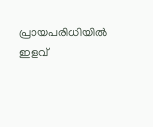പ്രായപരിധിയില്‍ ഇളവ്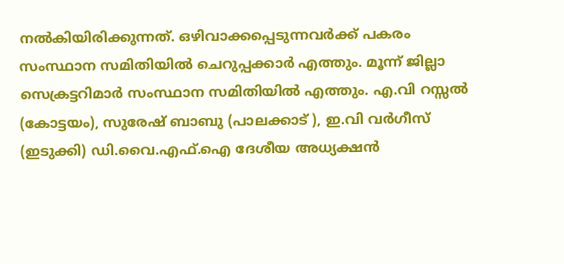നല്‍കിയിരിക്കുന്നത്. ഒഴിവാക്കപ്പെടുന്നവര്‍ക്ക് പകരം സംസ്ഥാന സമിതിയില്‍ ചെറുപ്പക്കാര്‍ എത്തും. മൂന്ന് ജില്ലാ സെക്രട്ടറിമാര്‍ സംസ്ഥാന സമിതിയില്‍ എത്തും. എ.വി റസ്സല്‍ (കോട്ടയം), സുരേഷ് ബാബു (പാലക്കാട് ), ഇ.വി വര്‍ഗീസ് (ഇടുക്കി) ഡി.വൈ.എഫ്.ഐ ദേശീയ അധ്യക്ഷന്‍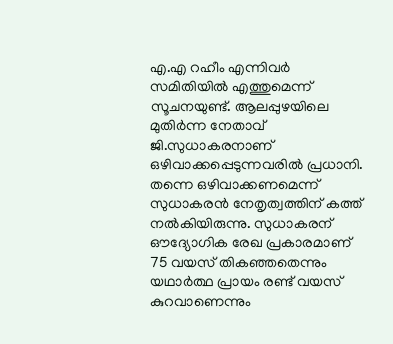എ.എ റഹീം എന്നിവര്‍ സമിതിയില്‍ എത്തുമെന്ന് സൂചനയുണ്ട്. ആലപ്പുഴയിലെ മുതിര്‍ന്ന നേതാവ് ജി.സുധാകരനാണ് ഒഴിവാക്കപ്പെടുന്നവരില്‍ പ്രധാനി. തന്നെ ഒഴിവാക്കണമെന്ന് സുധാകരന്‍ നേതൃത്വത്തിന് കത്ത് നല്‍കിയിരുന്നു. സുധാകരന് ഔദ്യോഗിക രേഖ പ്രകാരമാണ് 75 വയസ് തികഞ്ഞതെന്നും യഥാര്‍ത്ഥ പ്രായം രണ്ട് വയസ് കുറവാണെന്നും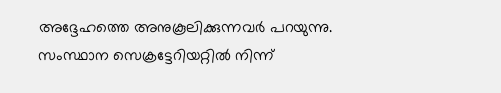അദ്ദേഹത്തെ അനുകൂലിക്കുന്നവര്‍ പറയുന്നു. സംസ്ഥാന സെക്രട്ടേറിയറ്റില്‍ നിന്ന്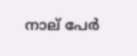നാല് പേര്‍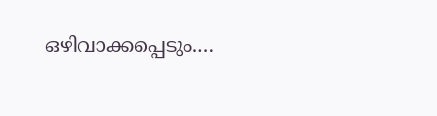ഒഴിവാക്കപ്പെടും.…